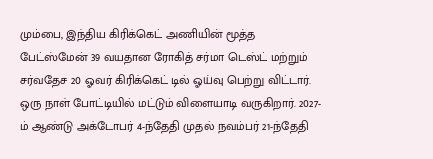மும்பை, இந்திய கிரிக்கெட் அணியின் மூத்த பேட்ஸ்மேன் 39 வயதான ரோகித் சர்மா டெஸ்ட் மற்றும் சர்வதேச 20 ஓவர் கிரிக்கெட் டில் ஓய்வு பெற்று விட்டார். ஒரு நாள் போட்டியில் மட்டும் விளையாடி வருகிறார். 2027-ம் ஆண்டு அக்டோபர் 4-ந்தேதி முதல் நவம்பர் 21-ந்தேதி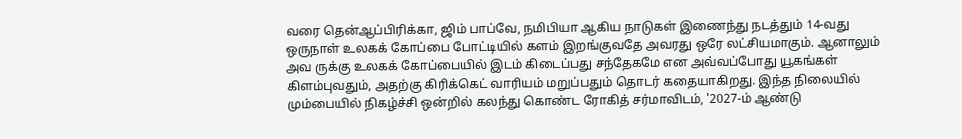வரை தென்ஆப்பிரிக்கா, ஜிம் பாப்வே, நமிபியா ஆகிய நாடுகள் இணைந்து நடத்தும் 14-வது ஒருநாள் உலகக் கோப்பை போட்டியில் களம் இறங்குவதே அவரது ஒரே லட்சியமாகும். ஆனாலும் அவ ருக்கு உலகக் கோப்பையில் இடம் கிடைப்பது சந்தேகமே என அவ்வப்போது யூகங்கள் கிளம்புவதும், அதற்கு கிரிக்கெட் வாரியம் மறுப்பதும் தொடர் கதையாகிறது. இந்த நிலையில் மும்பையில் நிகழ்ச்சி ஒன்றில் கலந்து கொண்ட ரோகித் சர்மாவிடம், '2027-ம் ஆண்டு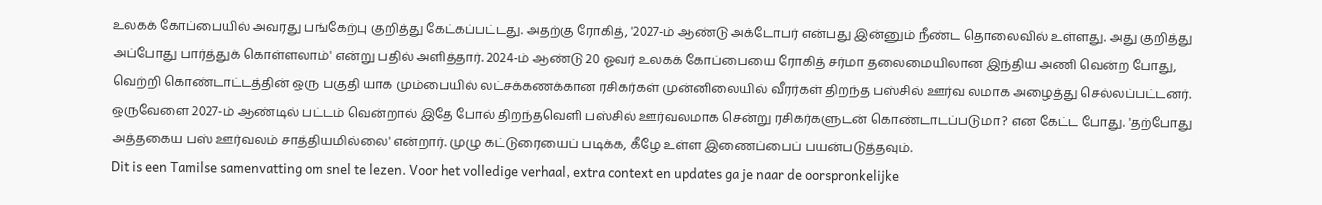உலகக் கோப்பையில் அவரது பங்கேற்பு குறித்து கேட்கப்பட்டது. அதற்கு ரோகித், '2027-ம் ஆண்டு அக்டோபர் என்பது இன்னும் நீண்ட தொலைவில் உள்ளது. அது குறித்து அப்போது பார்த்துக் கொள்ளலாம்' என்று பதில் அளித்தார். 2024-ம் ஆண்டு 20 ஓவர் உலகக் கோப்பையை ரோகித் சர்மா தலைமையிலான இந்திய அணி வென்ற போது, வெற்றி கொண்டாட்டத்தின் ஒரு பகுதி யாக மும்பையில் லட்சக்கணக்கான ரசிகர்கள் முன்னிலையில் வீரர்கள் திறந்த பஸ்சில் ஊர்வ லமாக அழைத்து செல்லப்பட்டனர். ஒருவேளை 2027-ம் ஆண்டில் பட்டம் வென்றால் இதே போல் திறந்தவெளி பஸ்சில் ஊர்வலமாக சென்று ரசிகர்களுடன் கொண்டாடப்படுமா? என கேட்ட போது. 'தற்போது அத்தகைய பஸ் ஊர்வலம் சாத்தியமில்லை' என்றார். முழு கட்டுரையைப் படிக்க, கீழே உள்ள இணைப்பைப் பயன்படுத்தவும்.
Dit is een Tamilse samenvatting om snel te lezen. Voor het volledige verhaal, extra context en updates ga je naar de oorspronkelijke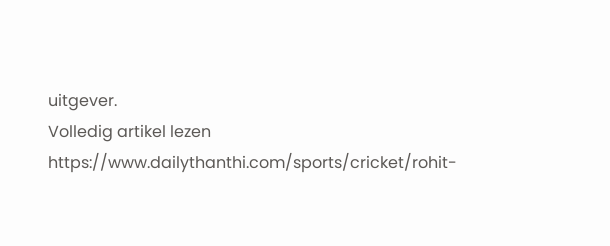uitgever.
Volledig artikel lezen
https://www.dailythanthi.com/sports/cricket/rohit-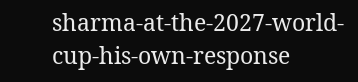sharma-at-the-2027-world-cup-his-own-response